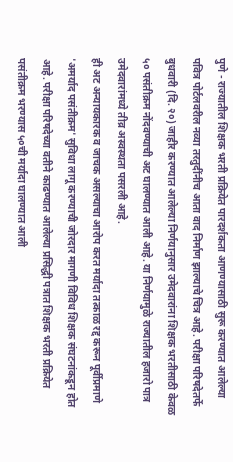पुणे - राज्यातील शिक्षक भरती प्रक्रियेत पारदर्शकता आणण्यासाठी सुरू करण्यात आलेल्या पवित्र पोर्टलवरील नव्या तरतुदींनीच आता वाद निर्माण झाल्याचे चित्र आहे. परीक्षा परिषदेतर्फे बुधवारी (दि. २०) जाहीर करण्यात आलेल्या निर्णयानुसार उमेदवारांना शिक्षक भरतीसाठी केवळ ५० पसंतीक्रम नोंदवण्याची अट घालण्यात आली आहे. या निर्णयामुळे राज्यातील हजारो पात्र उमेदवारांमध्ये तीव्र अस्वस्थता पसरली आहे.
ही अट अन्यायकारक व जाचक असल्याचा आरोप करत मर्यादा तत्काळ रद्द करून पूर्वीप्रमाणे 'अमर्याद पसंतीक्रम' सुविधा लागू करण्याची जोरदार मागणी विविध शिक्षक संघटनांकडून होत आहे. परीक्षा परिषदेच्या वतीने काढण्यात आलेल्या प्रसिद्धी पत्रात शिक्षक भरती प्रक्रियेत पसंतीक्रम भरण्यास ५०ची मर्यादा घालण्यात आली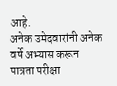आहे.
अनेक उमेदवारांनी अनेक वर्षे अभ्यास करून पात्रता परीक्षा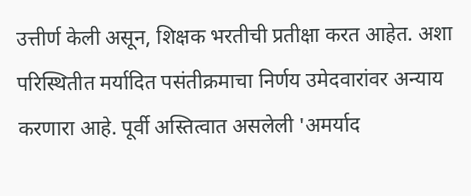उत्तीर्ण केली असून, शिक्षक भरतीची प्रतीक्षा करत आहेत. अशा परिस्थितीत मर्यादित पसंतीक्रमाचा निर्णय उमेदवारांवर अन्याय करणारा आहे. पूर्वी अस्तित्वात असलेली 'अमर्याद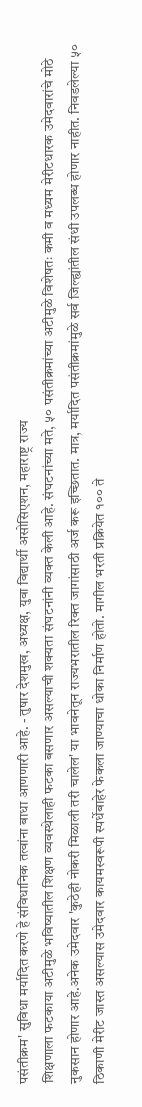पसंतीक्रम' सुविधा मर्यादित करणे हे संविधानिक तत्वांना बाधा आणणारी आहे. - तुषार देशमुख, अध्यक्ष, युवा विद्यार्थी असोसिएशन, महाराष्ट्र राज्य
शिक्षणाला फटकाया अटीमुळे भविष्यातील शिक्षण व्यवस्थेलाही फटका बसणार असल्याची शक्यता संघटनांनी व्यक्त केली आहे. संघटनांच्या मते, ५० पसंतीक्रमांच्या अटीमुळे विशेषतः कमी व मध्यम मेरीटधारक उमेदवारांचे मोठे नुकसान होणार आहे.अनेक उमेदवार 'कुठेही नोकरी मिळाली तरी चालेल' या भावनेतून राज्यभरातील रिक्त जागांसाठी अर्ज करू इच्छितात. मात्र, मर्यादित पसंतीक्रमांमुळे सर्व जिल्ह्यांतील संधी उपलब्ध होणार नाहीत. निवडलेल्या ५० ठिकाणी मेरीट जास्त असल्यास उमेदवार कायमस्वरूपी स्पर्धेबाहेर फेकला जाण्याचा धोका निर्माण होतो. मागील भरती प्रक्रियेत १०० ते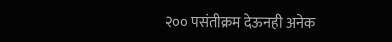२०० पसंतीक्रम देऊनही अनेक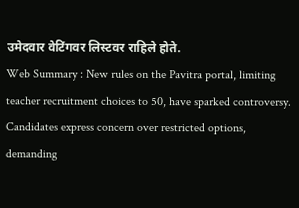उमेदवार वेटिंगवर लिस्टवर राहिले होते.
Web Summary : New rules on the Pavitra portal, limiting teacher recruitment choices to 50, have sparked controversy. Candidates express concern over restricted options, demanding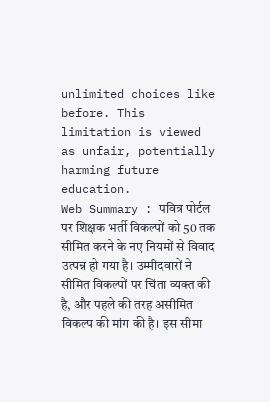unlimited choices like before. This limitation is viewed as unfair, potentially harming future education.
Web Summary : पवित्र पोर्टल पर शिक्षक भर्ती विकल्पों को 50 तक सीमित करने के नए नियमों से विवाद उत्पन्न हो गया है। उम्मीदवारों ने सीमित विकल्पों पर चिंता व्यक्त की है, और पहले की तरह असीमित विकल्प की मांग की है। इस सीमा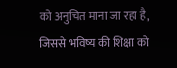को अनुचित माना जा रहा है, जिससे भविष्य की शिक्षा को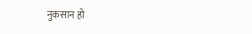नुकसान हो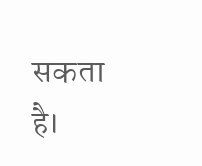सकता है।